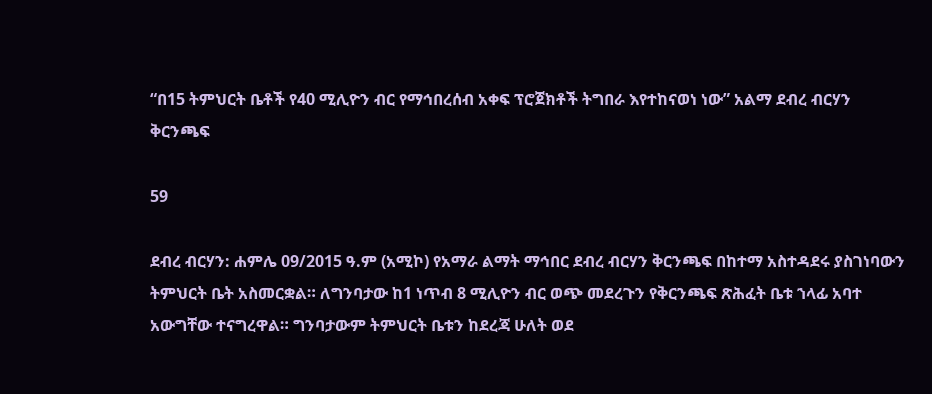“በ15 ትምህርት ቤቶች የ40 ሚሊዮን ብር የማኅበረሰብ አቀፍ ፕሮጀክቶች ትግበራ እየተከናወነ ነው” አልማ ደብረ ብርሃን ቅርንጫፍ

59

ደብረ ብርሃን: ሐምሌ 09/2015 ዓ.ም (አሚኮ) የአማራ ልማት ማኅበር ደብረ ብርሃን ቅርንጫፍ በከተማ አስተዳደሩ ያስገነባውን ትምህርት ቤት አስመርቋል። ለግንባታው ከ1 ነጥብ 8 ሚሊዮን ብር ወጭ መደረጉን የቅርንጫፍ ጽሕፈት ቤቱ ኀላፊ አባተ አውግቸው ተናግረዋል። ግንባታውም ትምህርት ቤቱን ከደረጃ ሁለት ወደ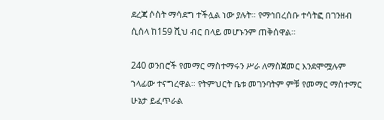ደረጃ ሶስት ማሳደግ ተችሏል ነው ያሉት። የማኅበረሰቡ ተሳትፎ በገንዘብ ሲሰላ ከ159 ሺህ ብር በላይ መሆኑንም ጠቅሰዋል።

240 ወንበሮች የመማር ማስተማሩን ሥራ ለማስጀመር እንደሞሟሉም ኀላፊው ተናግረዋል። የትምህርት ቤቱ መገንባትም ምቹ የመማር ማስተማር ሁኔታ ይፈጥራል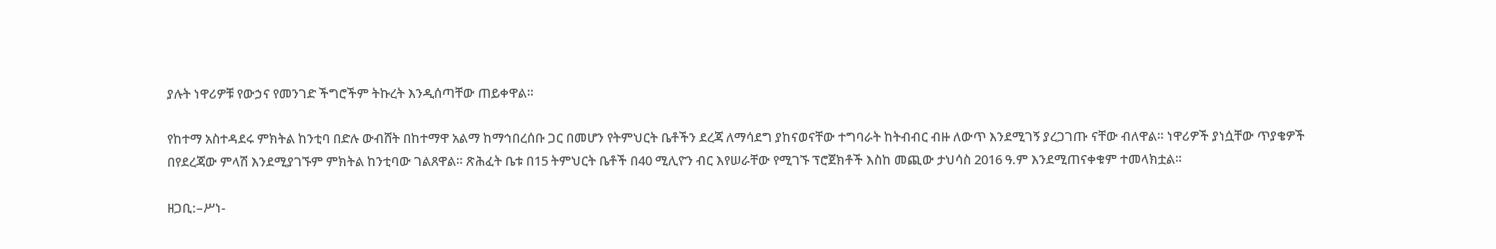ያሉት ነዋሪዎቹ የውኃና የመንገድ ችግሮችም ትኩረት እንዲሰጣቸው ጠይቀዋል።

የከተማ አስተዳደሩ ምክትል ከንቲባ በድሉ ውብሸት በከተማዋ አልማ ከማኅበረሰቡ ጋር በመሆን የትምህርት ቤቶችን ደረጃ ለማሳደግ ያከናወናቸው ተግባራት ከትብብር ብዙ ለውጥ እንደሚገኝ ያረጋገጡ ናቸው ብለዋል። ነዋሪዎች ያነሷቸው ጥያቄዎች በየደረጃው ምላሽ እንደሚያገኙም ምክትል ከንቲባው ገልጸዋል። ጽሕፈት ቤቱ በ15 ትምህርት ቤቶች በ40 ሚሊዮን ብር እየሠራቸው የሚገኙ ፕሮጀክቶች እስከ መጪው ታህሳስ 2016 ዓ.ም እንደሚጠናቀቁም ተመላክቷል።

ዘጋቢ:–ሥነ-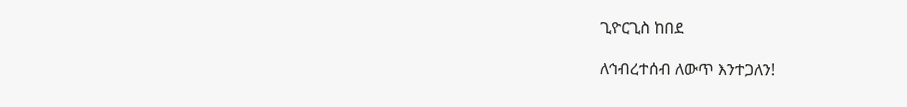ጊዮርጊስ ከበደ

ለኅብረተሰብ ለውጥ እንተጋለን!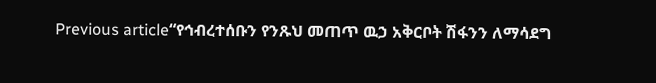Previous article“የኅብረተሰቡን የንጹህ መጠጥ ዉኃ አቅርቦት ሽፋንን ለማሳደግ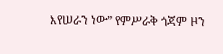እየሠራን ነው” የምሥራቅ ጎጃም ዞን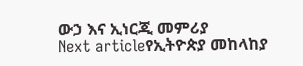ውኃ እና ኢነርጂ መምሪያ
Next articleየኢትዮጵያ መከላከያ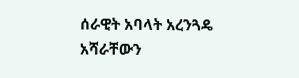ሰራዊት አባላት አረንጓዴ አሻራቸውን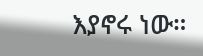እያኖሩ ነው።